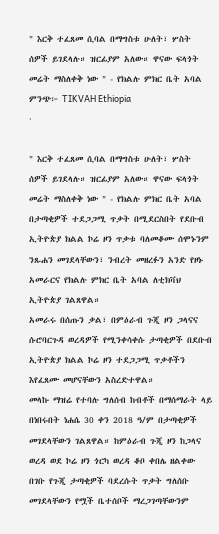" እርቅ ተፈጸመ ሲባል በማግስቱ ሁለት፣ ሦስት ሰዎች ይገደላሉ። ዝርፊያም አለው። ዋናው ፍላጎት መሬት ማስለቀቅ ነው " - የክልሉ ምክር ቤት አባል
ምንጭ፦ TIKVAH Ethiopia
·

" እርቅ ተፈጸመ ሲባል በማግስቱ ሁለት፣ ሦስት ሰዎች ይገደላሉ። ዝርፊያም አለው። ዋናው ፍላጎት መሬት ማስለቀቅ ነው " - የክልሉ ምክር ቤት አባል
በታጣቂዎች ተደጋጋሚ ጥቃት በሚደርስበት የደቡብ ኢትዮጵያ ክልል ኮሬ ዞን ጥቃቱ ባለመቆሙ ሰሞኑንም ንጹሐን መገደላቸውን፣ ንብረት መዘረፉን አንድ የዞኑ አመራርና የክልሉ ምክር ቤት አባል ለቲክቫህ ኢትዮጵያ ገልጸዋል።
አመራሩ በሰጡን ቃል፣ በምዕራብ ጉጂ ዞን ጋላናና ሱሮባርጉዳ ወረዳዎች የሚንቀሳቀሱ ታጣቂዎች በደቡብ ኢትዮጵያ ክልል ኮሬ ዞን ተደጋጋሚ ጥቃቶችን እየፈጸሙ መሆናቸውን አስረድተዋል።
መላኩ ማዝሬ የተባሉ ግለሰብ ከብቶች በማሰማራት ላይ በነበሩበት ነሐሴ 30 ቀን 2018 ዓ/ም በታጣቂዎች መገደላቸውን ገልጸዋል። ከምዕራብ ጉጂ ዞን ከጋላና ወረዳ ወደ ኮሬ ዞን ጎርካ ወረዳ ቆቦ ቀበሌ ዘልቀው በገቡ የጉጂ ታጣቂዎች ባደረሱት ጥቃት ግለሰቡ መገደላቸውን የሟች ቤተሰቦች ማረጋገጣቸውንም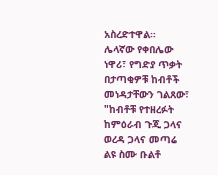አስረድተዋል።
ሌላኛው የቀበሌው ነዋሪ፣ የግድያ ጥቃት በታጣቂዎቹ ከብቶች መነዳታቸውን ገልጸው፣ "ከብቶቹ የተዘረፉት ከምዕራብ ጉጂ ጋላና ወረዳ ጋላና መጣሬ ልዩ ስሙ ቡልቶ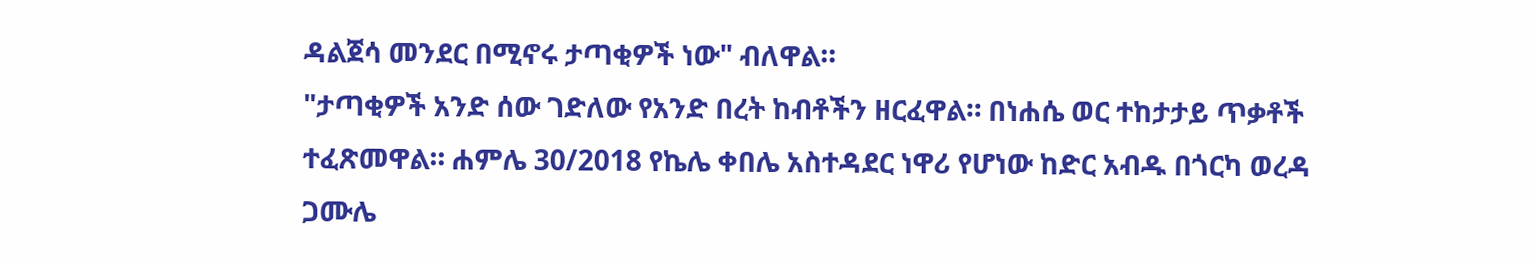ዳልጀሳ መንደር በሚኖሩ ታጣቂዎች ነው" ብለዋል።
"ታጣቂዎች አንድ ሰው ገድለው የአንድ በረት ከብቶችን ዘርፈዋል። በነሐሴ ወር ተከታታይ ጥቃቶች ተፈጽመዋል። ሐምሌ 30/2018 የኬሌ ቀበሌ አስተዳደር ነዋሪ የሆነው ከድር አብዱ በጎርካ ወረዳ ጋሙሌ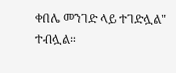ቀበሌ መንገድ ላይ ተገድሏል" ተብሏል።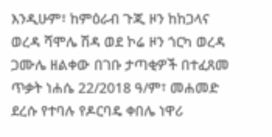እንዲሁም፣ ከምዕራብ ጉጂ ዞን ከከጋላና ወረዳ ሻሞሌ ሽዳ ወደ ኮሬ ዞን ጎርካ ወረዳ ጋሙሌ ዘልቀው በገቡ ታጣቂዎች በተፈጸመ ጥቃት ነሐሴ 22/2018 ዓ/ም፣ መሐመድ ደረሱ የተባሉ የዶርባዴ ቀበሌ ነዋሪ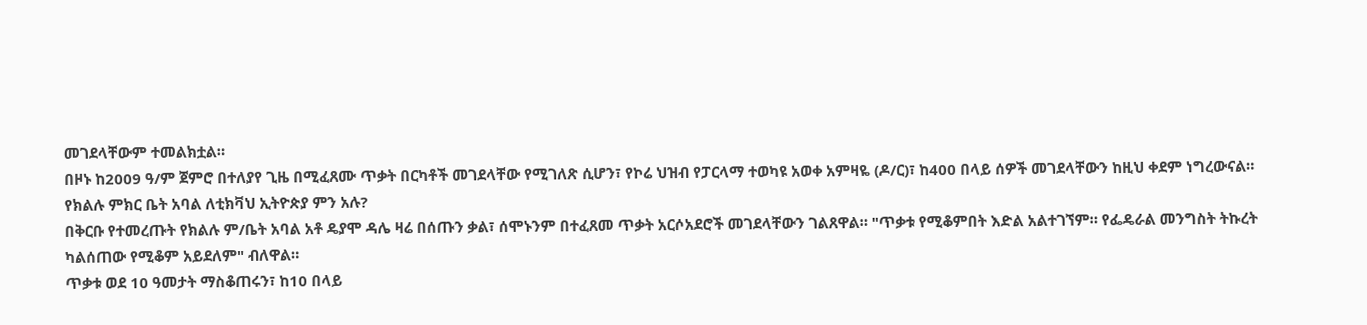መገደላቸውም ተመልክቷል።
በዞኑ ከ2009 ዓ/ም ጀምሮ በተለያየ ጊዜ በሚፈጸሙ ጥቃት በርካቶች መገደላቸው የሚገለጽ ሲሆን፣ የኮሬ ህዝብ የፓርላማ ተወካዩ አወቀ አምዛዬ (ዶ/ር)፣ ከ400 በላይ ሰዎች መገደላቸውን ከዚህ ቀደም ነግረውናል።
የክልሉ ምክር ቤት አባል ለቲክቫህ ኢትዮጵያ ምን አሉ?
በቅርቡ የተመረጡት የክልሉ ም/ቤት አባል አቶ ዴያሞ ዳሌ ዛሬ በሰጡን ቃል፣ ሰሞኑንም በተፈጸመ ጥቃት አርሶአደሮች መገደላቸውን ገልጸዋል። "ጥቃቱ የሚቆምበት እድል አልተገኘም። የፌዴራል መንግስት ትኩረት ካልሰጠው የሚቆም አይደለም" ብለዋል።
ጥቃቱ ወደ 10 ዓመታት ማስቆጠሩን፣ ከ10 በላይ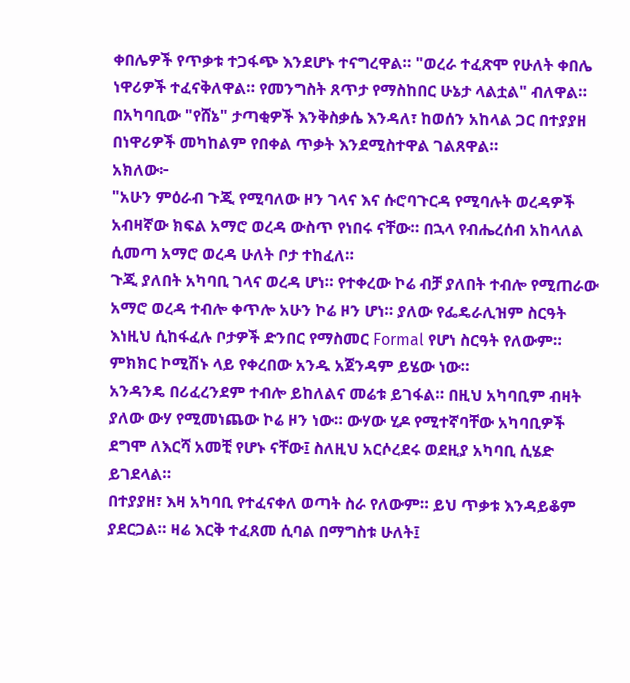ቀበሌዎች የጥቃቱ ተጋፋጭ እንደሆኑ ተናግረዋል። "ወረራ ተፈጽሞ የሁለት ቀበሌ ነዋሪዎች ተፈናቅለዋል። የመንግስት ጸጥታ የማስከበር ሁኔታ ላልቷል" ብለዋል። በአካባቢው "የሸኔ" ታጣቂዎች እንቅስቃሴ እንዳለ፣ ከወሰን አከላል ጋር በተያያዘ በነዋሪዎች መካከልም የበቀል ጥቃት እንደሚስተዋል ገልጸዋል።
አክለው፦
"አሁን ምዕራብ ጉጂ የሚባለው ዞን ገላና እና ሱሮባጉርዳ የሚባሉት ወረዳዎች አብዛኛው ክፍል አማሮ ወረዳ ውስጥ የነበሩ ናቸው። በኋላ የብሔረሰብ አከላለል ሲመጣ አማሮ ወረዳ ሁለት ቦታ ተከፈለ።
ጉጂ ያለበት አካባቢ ገላና ወረዳ ሆነ። የተቀረው ኮሬ ብቻ ያለበት ተብሎ የሚጠራው አማሮ ወረዳ ተብሎ ቀጥሎ አሁን ኮሬ ዞን ሆነ። ያለው የፌዴራሊዝም ስርዓት እነዚህ ሲከፋፈሉ ቦታዎች ድንበር የማስመር Formal የሆነ ስርዓት የለውም። ምክክር ኮሚሽኑ ላይ የቀረበው አንዱ አጀንዳም ይሄው ነው።
አንዳንዴ በሪፈረንደም ተብሎ ይከለልና መሬቱ ይገፋል። በዚህ አካባቢም ብዛት ያለው ውሃ የሚመነጨው ኮሬ ዞን ነው። ውሃው ሂዶ የሚተኛባቸው አካባቢዎች ደግሞ ለእርሻ አመቺ የሆኑ ናቸው፤ ስለዚህ አርሶረደሩ ወደዚያ አካባቢ ሲሄድ ይገደላል።
በተያያዘ፣ እዛ አካባቢ የተፈናቀለ ወጣት ስራ የለውም። ይህ ጥቃቱ እንዳይቆም ያደርጋል። ዛሬ እርቅ ተፈጸመ ሲባል በማግስቱ ሁለት፤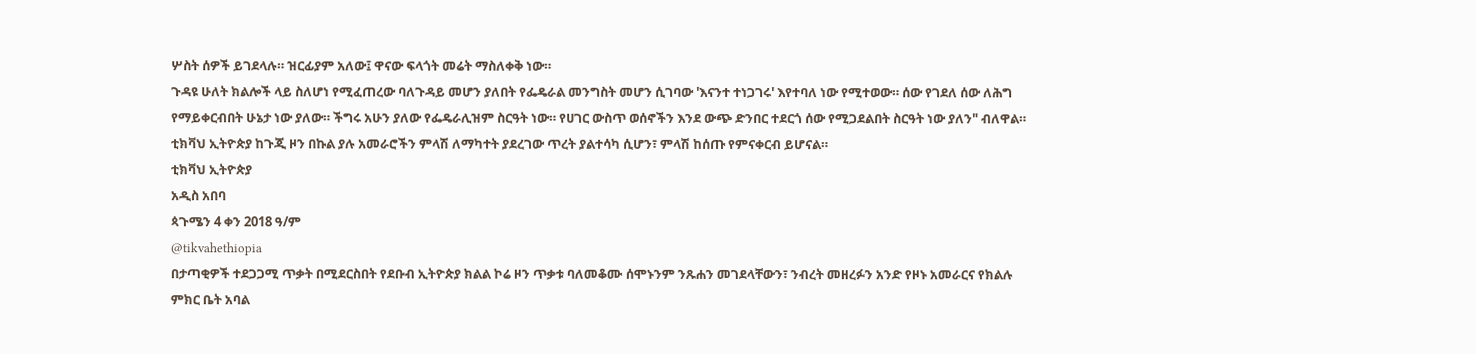ሦስት ሰዎች ይገደላሉ። ዝርፊያም አለው፤ ዋናው ፍላጎት መሬት ማስለቀቅ ነው።
ጉዳዩ ሁለት ክልሎች ላይ ስለሆነ የሚፈጠረው ባለጉዳይ መሆን ያለበት የፌዴራል መንግስት መሆን ሲገባው 'እናንተ ተነጋገሩ' እየተባለ ነው የሚተወው። ሰው የገደለ ሰው ለሕግ የማይቀርብበት ሁኔታ ነው ያለው። ችግሩ አሁን ያለው የፌዴራሊዝም ስርዓት ነው። የሀገር ውስጥ ወሰኖችን እንደ ውጭ ድንበር ተደርጎ ሰው የሚጋደልበት ስርዓት ነው ያለን" ብለዋል።
ቲክቫህ ኢትዮጵያ ከጉጂ ዞን በኩል ያሉ አመራሮችን ምላሽ ለማካተት ያደረገው ጥረት ያልተሳካ ሲሆን፣ ምላሽ ከሰጡ የምናቀርብ ይሆናል።
ቲክቫህ ኢትዮጵያ
አዲስ አበባ
ጳጉሜን 4 ቀን 2018 ዓ/ም
@tikvahethiopia
በታጣቂዎች ተደጋጋሚ ጥቃት በሚደርስበት የደቡብ ኢትዮጵያ ክልል ኮሬ ዞን ጥቃቱ ባለመቆሙ ሰሞኑንም ንጹሐን መገደላቸውን፣ ንብረት መዘረፉን አንድ የዞኑ አመራርና የክልሉ ምክር ቤት አባል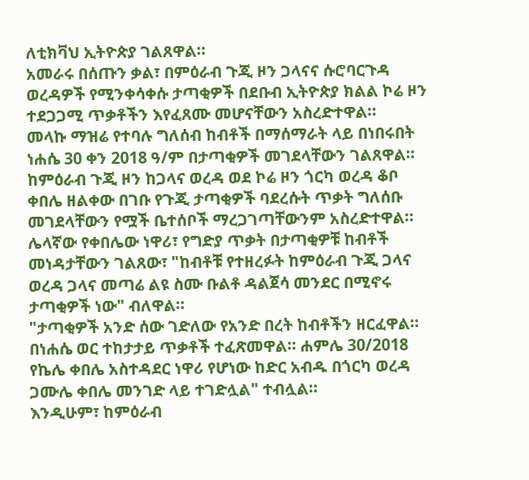ለቲክቫህ ኢትዮጵያ ገልጸዋል።
አመራሩ በሰጡን ቃል፣ በምዕራብ ጉጂ ዞን ጋላናና ሱሮባርጉዳ ወረዳዎች የሚንቀሳቀሱ ታጣቂዎች በደቡብ ኢትዮጵያ ክልል ኮሬ ዞን ተደጋጋሚ ጥቃቶችን እየፈጸሙ መሆናቸውን አስረድተዋል።
መላኩ ማዝሬ የተባሉ ግለሰብ ከብቶች በማሰማራት ላይ በነበሩበት ነሐሴ 30 ቀን 2018 ዓ/ም በታጣቂዎች መገደላቸውን ገልጸዋል። ከምዕራብ ጉጂ ዞን ከጋላና ወረዳ ወደ ኮሬ ዞን ጎርካ ወረዳ ቆቦ ቀበሌ ዘልቀው በገቡ የጉጂ ታጣቂዎች ባደረሱት ጥቃት ግለሰቡ መገደላቸውን የሟች ቤተሰቦች ማረጋገጣቸውንም አስረድተዋል።
ሌላኛው የቀበሌው ነዋሪ፣ የግድያ ጥቃት በታጣቂዎቹ ከብቶች መነዳታቸውን ገልጸው፣ "ከብቶቹ የተዘረፉት ከምዕራብ ጉጂ ጋላና ወረዳ ጋላና መጣሬ ልዩ ስሙ ቡልቶ ዳልጀሳ መንደር በሚኖሩ ታጣቂዎች ነው" ብለዋል።
"ታጣቂዎች አንድ ሰው ገድለው የአንድ በረት ከብቶችን ዘርፈዋል። በነሐሴ ወር ተከታታይ ጥቃቶች ተፈጽመዋል። ሐምሌ 30/2018 የኬሌ ቀበሌ አስተዳደር ነዋሪ የሆነው ከድር አብዱ በጎርካ ወረዳ ጋሙሌ ቀበሌ መንገድ ላይ ተገድሏል" ተብሏል።
እንዲሁም፣ ከምዕራብ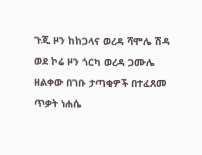ጉጂ ዞን ከከጋላና ወረዳ ሻሞሌ ሽዳ ወደ ኮሬ ዞን ጎርካ ወረዳ ጋሙሌ ዘልቀው በገቡ ታጣቂዎች በተፈጸመ ጥቃት ነሐሴ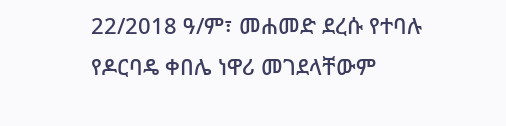22/2018 ዓ/ም፣ መሐመድ ደረሱ የተባሉ የዶርባዴ ቀበሌ ነዋሪ መገደላቸውም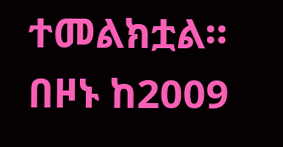ተመልክቷል።
በዞኑ ከ2009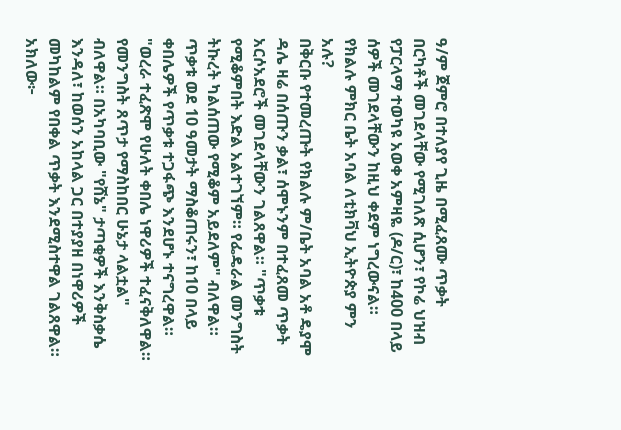ዓ/ም ጀምሮ በተለያየ ጊዜ በሚፈጸሙ ጥቃት በርካቶች መገደላቸው የሚገለጽ ሲሆን፣ የኮሬ ህዝብ የፓርላማ ተወካዩ አወቀ አምዛዬ (ዶ/ር)፣ ከ400 በላይ ሰዎች መገደላቸውን ከዚህ ቀደም ነግረውናል።
የክልሉ ምክር ቤት አባል ለቲክቫህ ኢትዮጵያ ምን አሉ?
በቅርቡ የተመረጡት የክልሉ ም/ቤት አባል አቶ ዴያሞ ዳሌ ዛሬ በሰጡን ቃል፣ ሰሞኑንም በተፈጸመ ጥቃት አርሶአደሮች መገደላቸውን ገልጸዋል። "ጥቃቱ የሚቆምበት እድል አልተገኘም። የፌዴራል መንግስት ትኩረት ካልሰጠው የሚቆም አይደለም" ብለዋል።
ጥቃቱ ወደ 10 ዓመታት ማስቆጠሩን፣ ከ10 በላይ ቀበሌዎች የጥቃቱ ተጋፋጭ እንደሆኑ ተናግረዋል። "ወረራ ተፈጽሞ የሁለት ቀበሌ ነዋሪዎች ተፈናቅለዋል። የመንግስት ጸጥታ የማስከበር ሁኔታ ላልቷል" ብለዋል። በአካባቢው "የሸኔ" ታጣቂዎች እንቅስቃሴ እንዳለ፣ ከወሰን አከላል ጋር በተያያዘ በነዋሪዎች መካከልም የበቀል ጥቃት እንደሚስተዋል ገልጸዋል።
አክለው፦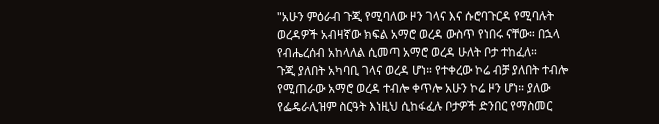"አሁን ምዕራብ ጉጂ የሚባለው ዞን ገላና እና ሱሮባጉርዳ የሚባሉት ወረዳዎች አብዛኛው ክፍል አማሮ ወረዳ ውስጥ የነበሩ ናቸው። በኋላ የብሔረሰብ አከላለል ሲመጣ አማሮ ወረዳ ሁለት ቦታ ተከፈለ።
ጉጂ ያለበት አካባቢ ገላና ወረዳ ሆነ። የተቀረው ኮሬ ብቻ ያለበት ተብሎ የሚጠራው አማሮ ወረዳ ተብሎ ቀጥሎ አሁን ኮሬ ዞን ሆነ። ያለው የፌዴራሊዝም ስርዓት እነዚህ ሲከፋፈሉ ቦታዎች ድንበር የማስመር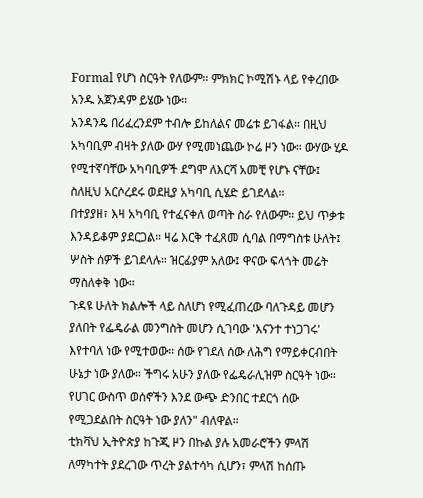Formal የሆነ ስርዓት የለውም። ምክክር ኮሚሽኑ ላይ የቀረበው አንዱ አጀንዳም ይሄው ነው።
አንዳንዴ በሪፈረንደም ተብሎ ይከለልና መሬቱ ይገፋል። በዚህ አካባቢም ብዛት ያለው ውሃ የሚመነጨው ኮሬ ዞን ነው። ውሃው ሂዶ የሚተኛባቸው አካባቢዎች ደግሞ ለእርሻ አመቺ የሆኑ ናቸው፤ ስለዚህ አርሶረደሩ ወደዚያ አካባቢ ሲሄድ ይገደላል።
በተያያዘ፣ እዛ አካባቢ የተፈናቀለ ወጣት ስራ የለውም። ይህ ጥቃቱ እንዳይቆም ያደርጋል። ዛሬ እርቅ ተፈጸመ ሲባል በማግስቱ ሁለት፤ ሦስት ሰዎች ይገደላሉ። ዝርፊያም አለው፤ ዋናው ፍላጎት መሬት ማስለቀቅ ነው።
ጉዳዩ ሁለት ክልሎች ላይ ስለሆነ የሚፈጠረው ባለጉዳይ መሆን ያለበት የፌዴራል መንግስት መሆን ሲገባው 'እናንተ ተነጋገሩ' እየተባለ ነው የሚተወው። ሰው የገደለ ሰው ለሕግ የማይቀርብበት ሁኔታ ነው ያለው። ችግሩ አሁን ያለው የፌዴራሊዝም ስርዓት ነው። የሀገር ውስጥ ወሰኖችን እንደ ውጭ ድንበር ተደርጎ ሰው የሚጋደልበት ስርዓት ነው ያለን" ብለዋል።
ቲክቫህ ኢትዮጵያ ከጉጂ ዞን በኩል ያሉ አመራሮችን ምላሽ ለማካተት ያደረገው ጥረት ያልተሳካ ሲሆን፣ ምላሽ ከሰጡ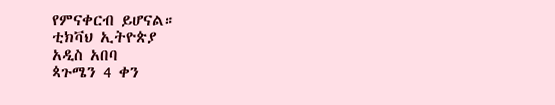የምናቀርብ ይሆናል።
ቲክቫህ ኢትዮጵያ
አዲስ አበባ
ጳጉሜን 4 ቀን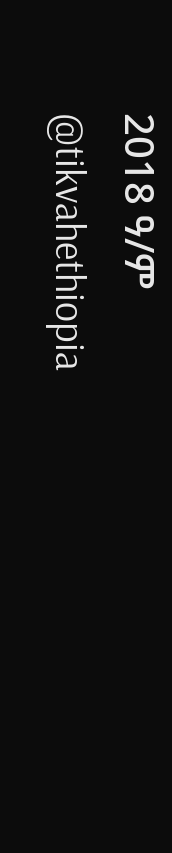2018 ዓ/ም
@tikvahethiopia